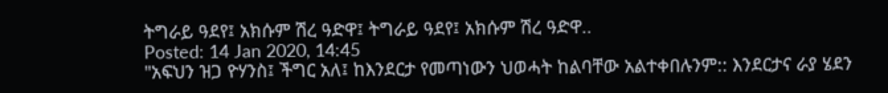ትግራይ ዓደየ፤ አክሱም ሽረ ዓድዋ፤ ትግራይ ዓደየ፤ አክሱም ሽረ ዓድዋ..
Posted: 14 Jan 2020, 14:45
"አፍህን ዝጋ ዮሃንስ፤ ችግር አለ፤ ከእንደርታ የመጣነውን ህወሓት ከልባቸው አልተቀበሉንም:: እንደርታና ራያ ሄደን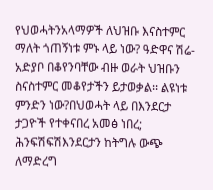የህወሓትንአላማዎች ለህዝቡ እናስተምር ማለት ጎጠኝነቱ ምኑ ላይ ነው? ዓድዋና ሽሬ-አድያቦ በቆየንባቸው ብዙ ወራት ህዝቡን ስናስተምር መቆየታችን ይታወቃል፡፡ ልዩነቱ ምንድን ነው?በህወሓት ላይ በእንደርታ ታጋዮች የተቀናበረ አመፅ ነበረ; ሕንፍሽፍሽእንደርታን ከትግሉ ውጭ ለማድረግ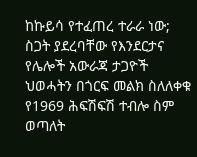ከኩይሳ የተፈጠረ ተራራ ነው; ስጋት ያደረባቸው የእንደርታና የሌሎች አውራጃ ታጋዮች ህወሓትን በጎርፍ መልክ ስለለቀቁ የ1969 ሕፍሽፍሽ ተብሎ ስም ወጣለት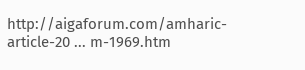http://aigaforum.com/amharic-article-20 ... m-1969.htm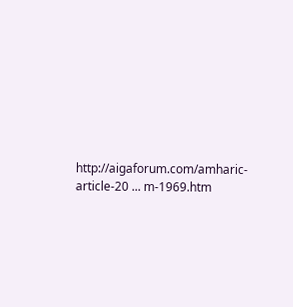http://aigaforum.com/amharic-article-20 ... m-1969.htm